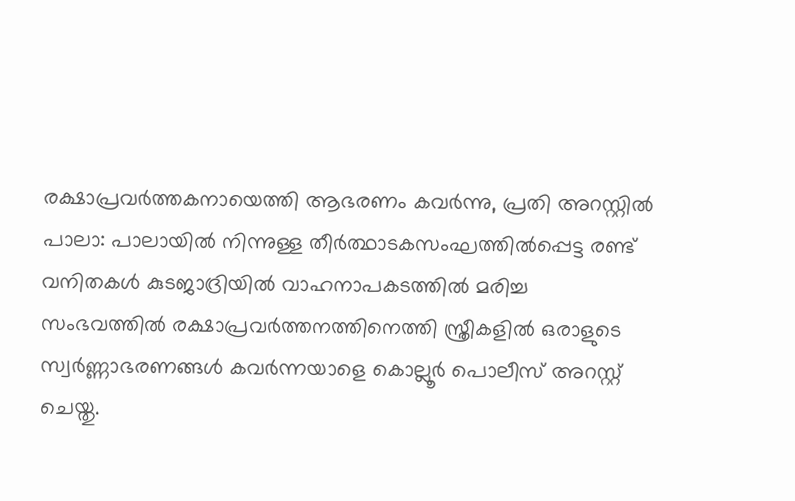രക്ഷാപ്രവർത്തകനായെത്തി ആഭരണം കവർന്നു, പ്രതി അറസ്റ്റിൽ
പാലാ: പാലായിൽ നിന്നുള്ള തീർത്ഥാടകസംഘത്തിൽപ്പെട്ട രണ്ട് വനിതകൾ കുടജാദ്രിയിൽ വാഹനാപകടത്തിൽ മരിച്ച സംഭവത്തിൽ രക്ഷാപ്രവർത്തനത്തിനെത്തി സ്ത്രീകളിൽ ഒരാളുടെ സ്വർണ്ണാഭരണങ്ങൾ കവർന്നയാളെ കൊല്ലൂർ പൊലീസ് അറസ്റ്റ് ചെയ്തു.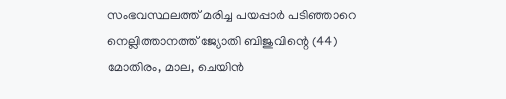സംഭവസ്ഥലത്ത് മരിച്ച പയപ്പാർ പടിഞ്ഞാറെ നെല്ലിത്താനത്ത് ജ്യോതി ബിജുവിന്റെ (44) മോതിരം, മാല, ചെയിൻ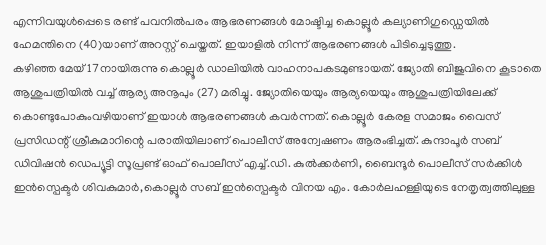എന്നിവയുൾപ്പെടെ രണ്ട് പവനിൽപരം ആഭരണങ്ങൾ മോഷ്ടിച്ച കൊല്ലൂർ കല്യാണിഗുഡ്ഡെയിൽ ഹേമന്തിനെ (40)യാണ് അറസ്റ്റ് ചെയ്തത്. ഇയാളിൽ നിന്ന് ആഭരണങ്ങൾ പിടിച്ചെടുത്തു.
കഴിഞ്ഞ മേയ് 17നായിരുന്നു കൊല്ലൂർ ഡാലിയിൽ വാഹനാപകടമുണ്ടായത്. ജ്യോതി ബിജുവിനെ കൂടാതെ ആശുപത്രിയിൽ വച്ച് ആര്യ അനൂപും (27) മരിച്ചു. ജ്യോതിയെയും ആര്യയെയും ആശുപത്രിയിലേക്ക് കൊണ്ടുപോകുംവഴിയാണ് ഇയാൾ ആഭരണങ്ങൾ കവർന്നത്. കൊല്ലൂർ കേരള സമാജം വൈസ് പ്രസിഡന്റ് ശ്രീകുമാറിന്റെ പരാതിയിലാണ് പൊലീസ് അന്വേഷണം ആരംഭിച്ചത്. കുന്ദാപൂർ സബ് ഡിവിഷൻ ഡെപ്യൂട്ടി സൂപ്രണ്ട് ഓഫ് പൊലീസ് എച്ച്.ഡി. കുൽക്കർണി, ബൈന്ദൂർ പൊലീസ് സർക്കിൾ ഇൻസ്പെക്ടർ ശിവകുമാർ,കൊല്ലൂർ സബ് ഇൻസ്പെക്ടർ വിനയ എം. കോർലഹള്ളിയുടെ നേതൃത്വത്തിലുള്ള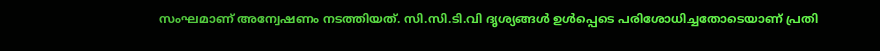സംഘമാണ് അന്വേഷണം നടത്തിയത്. സി.സി.ടി.വി ദൃശ്യങ്ങൾ ഉൾപ്പെടെ പരിശോധിച്ചതോടെയാണ് പ്രതി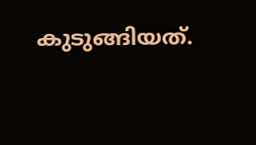കുടുങ്ങിയത്.